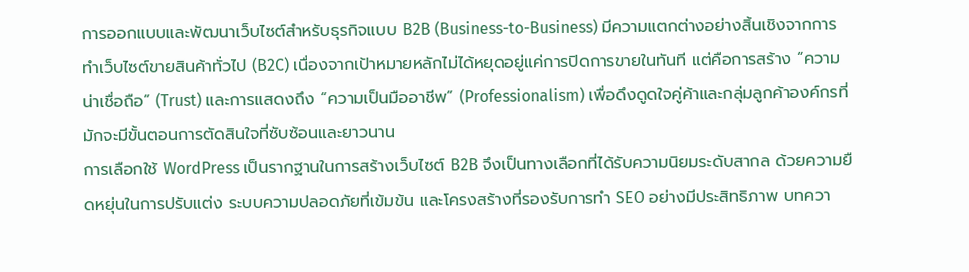การออกแบบและพัฒนาเว็บไซต์สำหรับธุรกิจแบบ B2B (Business-to-Business) มีความแตกต่างอย่างสิ้นเชิงจากการทำเว็บไซต์ขายสินค้าทั่วไป (B2C) เนื่องจากเป้าหมายหลักไม่ได้หยุดอยู่แค่การปิดการขายในทันที แต่คือการสร้าง “ความน่าเชื่อถือ” (Trust) และการแสดงถึง “ความเป็นมืออาชีพ” (Professionalism) เพื่อดึงดูดใจคู่ค้าและกลุ่มลูกค้าองค์กรที่มักจะมีขั้นตอนการตัดสินใจที่ซับซ้อนและยาวนาน
การเลือกใช้ WordPress เป็นรากฐานในการสร้างเว็บไซต์ B2B จึงเป็นทางเลือกที่ได้รับความนิยมระดับสากล ด้วยความยืดหยุ่นในการปรับแต่ง ระบบความปลอดภัยที่เข้มข้น และโครงสร้างที่รองรับการทำ SEO อย่างมีประสิทธิภาพ บทควา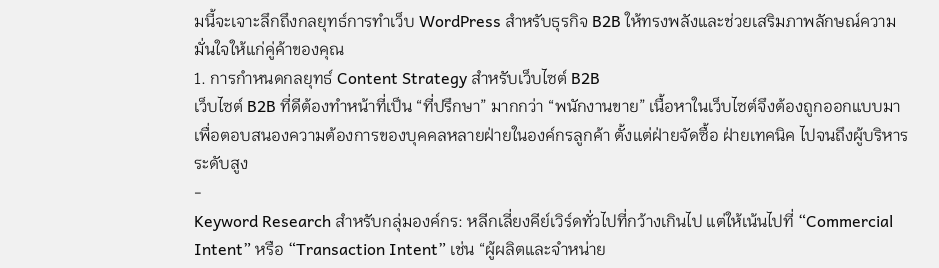มนี้จะเจาะลึกถึงกลยุทธ์การทำเว็บ WordPress สำหรับธุรกิจ B2B ให้ทรงพลังและช่วยเสริมภาพลักษณ์ความมั่นใจให้แก่คู่ค้าของคุณ
1. การกำหนดกลยุทธ์ Content Strategy สำหรับเว็บไซต์ B2B
เว็บไซต์ B2B ที่ดีต้องทำหน้าที่เป็น “ที่ปรึกษา” มากกว่า “พนักงานขาย” เนื้อหาในเว็บไซต์จึงต้องถูกออกแบบมาเพื่อตอบสนองความต้องการของบุคคลหลายฝ่ายในองค์กรลูกค้า ตั้งแต่ฝ่ายจัดซื้อ ฝ่ายเทคนิค ไปจนถึงผู้บริหารระดับสูง
-
Keyword Research สำหรับกลุ่มองค์กร: หลีกเลี่ยงคีย์เวิร์ดทั่วไปที่กว้างเกินไป แต่ให้เน้นไปที่ “Commercial Intent” หรือ “Transaction Intent” เช่น “ผู้ผลิตและจำหน่าย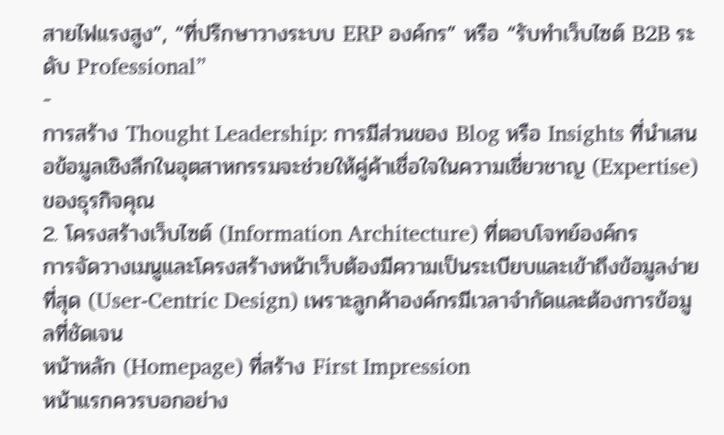สายไฟแรงสูง”, “ที่ปรึกษาวางระบบ ERP องค์กร” หรือ “รับทำเว็บไซต์ B2B ระดับ Professional”
-
การสร้าง Thought Leadership: การมีส่วนของ Blog หรือ Insights ที่นำเสนอข้อมูลเชิงลึกในอุตสาหกรรมจะช่วยให้คู่ค้าเชื่อใจในความเชี่ยวชาญ (Expertise) ของธุรกิจคุณ
2. โครงสร้างเว็บไซต์ (Information Architecture) ที่ตอบโจทย์องค์กร
การจัดวางเมนูและโครงสร้างหน้าเว็บต้องมีความเป็นระเบียบและเข้าถึงข้อมูลง่ายที่สุด (User-Centric Design) เพราะลูกค้าองค์กรมีเวลาจำกัดและต้องการข้อมูลที่ชัดเจน
หน้าหลัก (Homepage) ที่สร้าง First Impression
หน้าแรกควรบอกอย่าง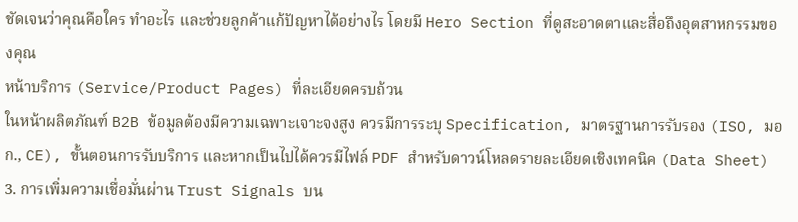ชัดเจนว่าคุณคือใคร ทำอะไร และช่วยลูกค้าแก้ปัญหาได้อย่างไร โดยมี Hero Section ที่ดูสะอาดตาและสื่อถึงอุตสาหกรรมของคุณ
หน้าบริการ (Service/Product Pages) ที่ละเอียดครบถ้วน
ในหน้าผลิตภัณฑ์ B2B ข้อมูลต้องมีความเฉพาะเจาะจงสูง ควรมีการระบุ Specification, มาตรฐานการรับรอง (ISO, มอก., CE), ขั้นตอนการรับบริการ และหากเป็นไปได้ควรมีไฟล์ PDF สำหรับดาวน์โหลดรายละเอียดเชิงเทคนิค (Data Sheet)
3. การเพิ่มความเชื่อมั่นผ่าน Trust Signals บน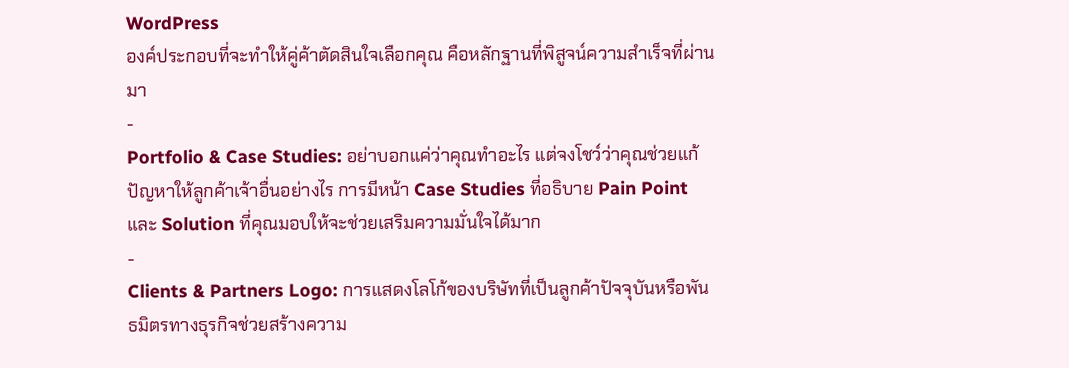WordPress
องค์ประกอบที่จะทำให้คู่ค้าตัดสินใจเลือกคุณ คือหลักฐานที่พิสูจน์ความสำเร็จที่ผ่านมา
-
Portfolio & Case Studies: อย่าบอกแค่ว่าคุณทำอะไร แต่จงโชว์ว่าคุณช่วยแก้ปัญหาให้ลูกค้าเจ้าอื่นอย่างไร การมีหน้า Case Studies ที่อธิบาย Pain Point และ Solution ที่คุณมอบให้จะช่วยเสริมความมั่นใจได้มาก
-
Clients & Partners Logo: การแสดงโลโก้ของบริษัทที่เป็นลูกค้าปัจจุบันหรือพันธมิตรทางธุรกิจช่วยสร้างความ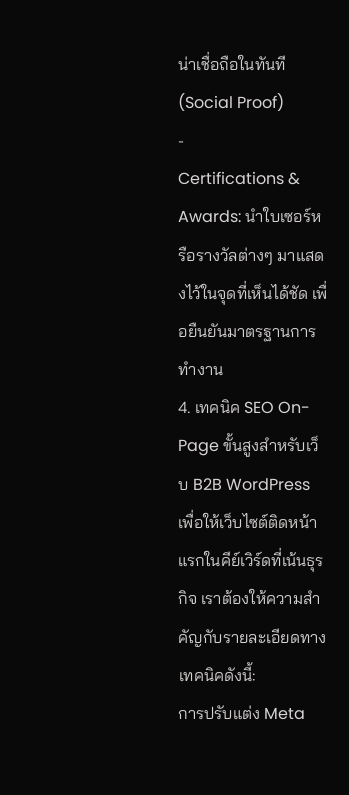น่าเชื่อถือในทันที (Social Proof)
-
Certifications & Awards: นำใบเซอร์หรือรางวัลต่างๆ มาแสดงไว้ในจุดที่เห็นได้ชัด เพื่อยืนยันมาตรฐานการทำงาน
4. เทคนิค SEO On-Page ขั้นสูงสำหรับเว็บ B2B WordPress
เพื่อให้เว็บไซต์ติดหน้าแรกในคีย์เวิร์ดที่เน้นธุรกิจ เราต้องให้ความสำคัญกับรายละเอียดทางเทคนิคดังนี้:
การปรับแต่ง Meta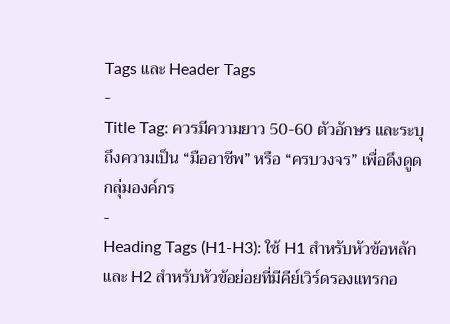Tags และ Header Tags
-
Title Tag: ควรมีความยาว 50-60 ตัวอักษร และระบุถึงความเป็น “มืออาชีพ” หรือ “ครบวงจร” เพื่อดึงดูดกลุ่มองค์กร
-
Heading Tags (H1-H3): ใช้ H1 สำหรับหัวข้อหลัก และ H2 สำหรับหัวข้อย่อยที่มีคีย์เวิร์ดรองแทรกอ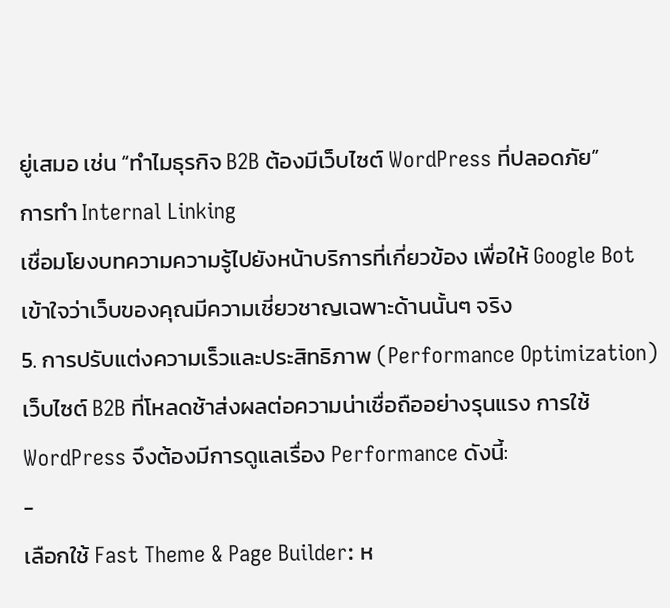ยู่เสมอ เช่น “ทำไมธุรกิจ B2B ต้องมีเว็บไซต์ WordPress ที่ปลอดภัย”
การทำ Internal Linking
เชื่อมโยงบทความความรู้ไปยังหน้าบริการที่เกี่ยวข้อง เพื่อให้ Google Bot เข้าใจว่าเว็บของคุณมีความเชี่ยวชาญเฉพาะด้านนั้นๆ จริง
5. การปรับแต่งความเร็วและประสิทธิภาพ (Performance Optimization)
เว็บไซต์ B2B ที่โหลดช้าส่งผลต่อความน่าเชื่อถืออย่างรุนแรง การใช้ WordPress จึงต้องมีการดูแลเรื่อง Performance ดังนี้:
-
เลือกใช้ Fast Theme & Page Builder: ห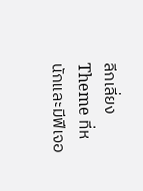ลีกเลี่ยง Theme ที่หนักและมีฟีเจอ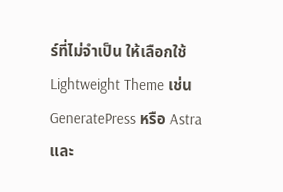ร์ที่ไม่จำเป็น ให้เลือกใช้ Lightweight Theme เช่น GeneratePress หรือ Astra และ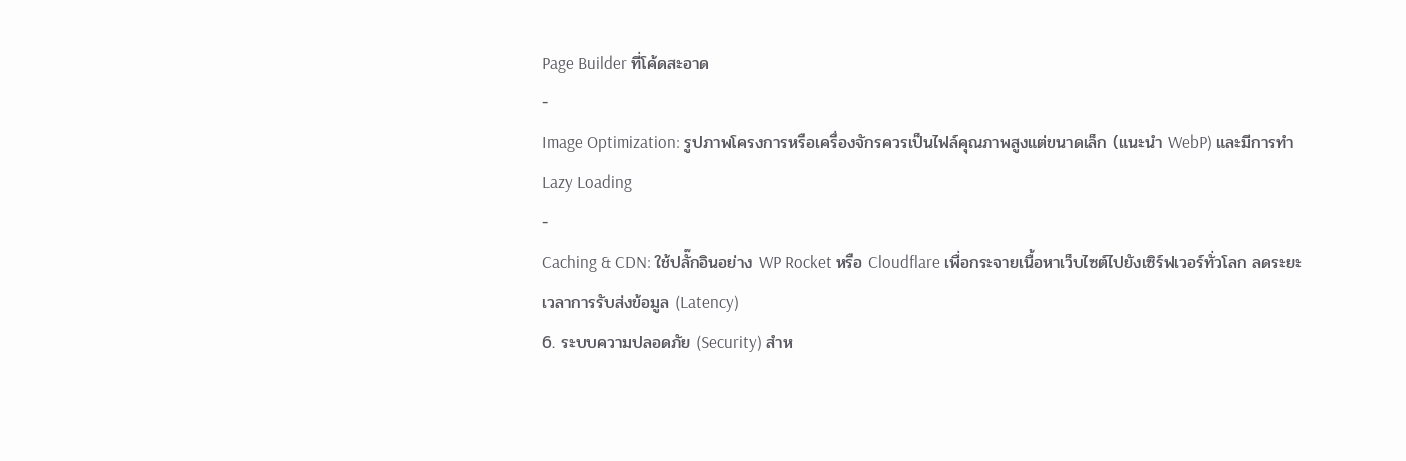Page Builder ที่โค้ดสะอาด
-
Image Optimization: รูปภาพโครงการหรือเครื่องจักรควรเป็นไฟล์คุณภาพสูงแต่ขนาดเล็ก (แนะนำ WebP) และมีการทำ Lazy Loading
-
Caching & CDN: ใช้ปลั๊กอินอย่าง WP Rocket หรือ Cloudflare เพื่อกระจายเนื้อหาเว็บไซต์ไปยังเซิร์ฟเวอร์ทั่วโลก ลดระยะเวลาการรับส่งข้อมูล (Latency)
6. ระบบความปลอดภัย (Security) สำห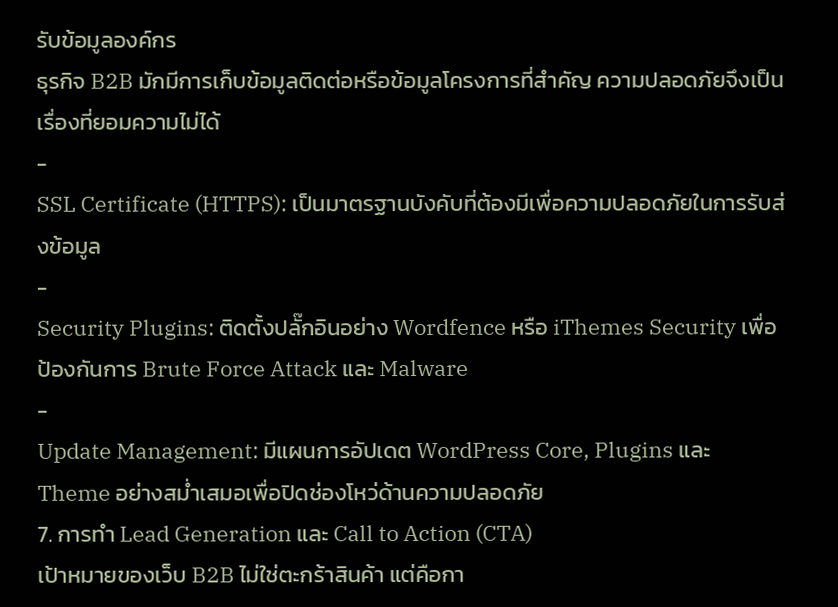รับข้อมูลองค์กร
ธุรกิจ B2B มักมีการเก็บข้อมูลติดต่อหรือข้อมูลโครงการที่สำคัญ ความปลอดภัยจึงเป็นเรื่องที่ยอมความไม่ได้
-
SSL Certificate (HTTPS): เป็นมาตรฐานบังคับที่ต้องมีเพื่อความปลอดภัยในการรับส่งข้อมูล
-
Security Plugins: ติดตั้งปลั๊กอินอย่าง Wordfence หรือ iThemes Security เพื่อป้องกันการ Brute Force Attack และ Malware
-
Update Management: มีแผนการอัปเดต WordPress Core, Plugins และ Theme อย่างสม่ำเสมอเพื่อปิดช่องโหว่ด้านความปลอดภัย
7. การทำ Lead Generation และ Call to Action (CTA)
เป้าหมายของเว็บ B2B ไม่ใช่ตะกร้าสินค้า แต่คือกา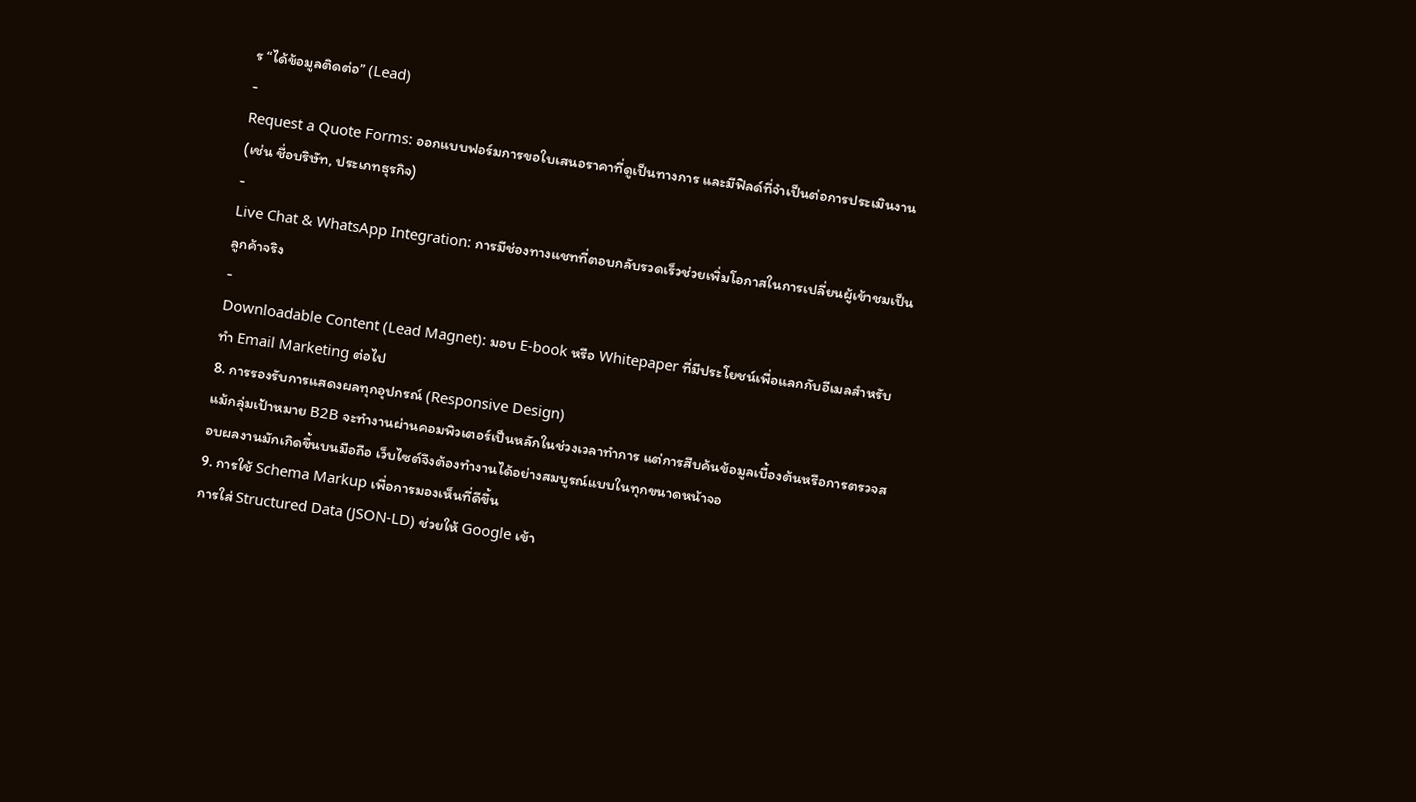ร “ได้ข้อมูลติดต่อ” (Lead)
-
Request a Quote Forms: ออกแบบฟอร์มการขอใบเสนอราคาที่ดูเป็นทางการ และมีฟิลด์ที่จำเป็นต่อการประเมินงาน (เช่น ชื่อบริษัท, ประเภทธุรกิจ)
-
Live Chat & WhatsApp Integration: การมีช่องทางแชทที่ตอบกลับรวดเร็วช่วยเพิ่มโอกาสในการเปลี่ยนผู้เข้าชมเป็นลูกค้าจริง
-
Downloadable Content (Lead Magnet): มอบ E-book หรือ Whitepaper ที่มีประโยชน์เพื่อแลกกับอีเมลสำหรับทำ Email Marketing ต่อไป
8. การรองรับการแสดงผลทุกอุปกรณ์ (Responsive Design)
แม้กลุ่มเป้าหมาย B2B จะทำงานผ่านคอมพิวเตอร์เป็นหลักในช่วงเวลาทำการ แต่การสืบค้นข้อมูลเบื้องต้นหรือการตรวจสอบผลงานมักเกิดขึ้นบนมือถือ เว็บไซต์จึงต้องทำงานได้อย่างสมบูรณ์แบบในทุกขนาดหน้าจอ
9. การใช้ Schema Markup เพื่อการมองเห็นที่ดีขึ้น
การใส่ Structured Data (JSON-LD) ช่วยให้ Google เข้า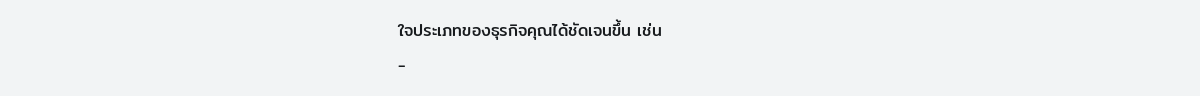ใจประเภทของธุรกิจคุณได้ชัดเจนขึ้น เช่น
-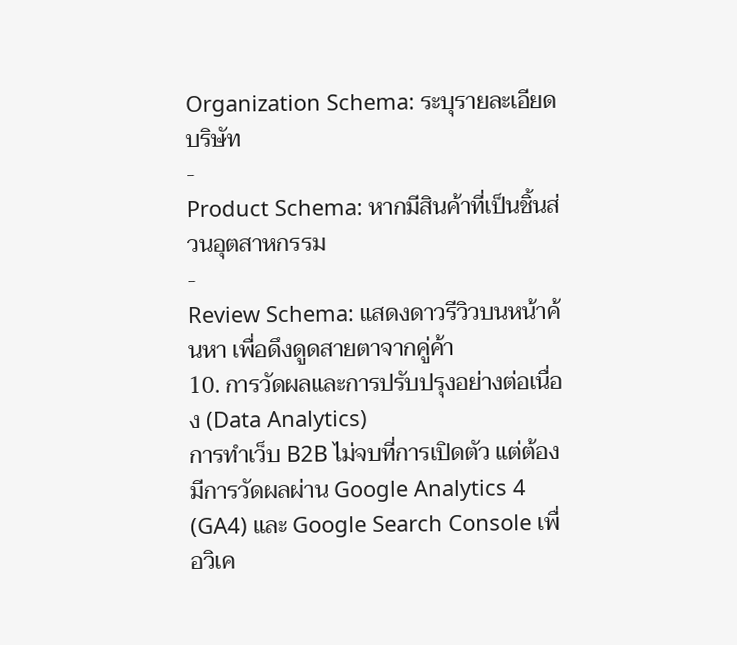Organization Schema: ระบุรายละเอียดบริษัท
-
Product Schema: หากมีสินค้าที่เป็นชิ้นส่วนอุตสาหกรรม
-
Review Schema: แสดงดาวรีวิวบนหน้าค้นหา เพื่อดึงดูดสายตาจากคู่ค้า
10. การวัดผลและการปรับปรุงอย่างต่อเนื่อง (Data Analytics)
การทำเว็บ B2B ไม่จบที่การเปิดตัว แต่ต้องมีการวัดผลผ่าน Google Analytics 4 (GA4) และ Google Search Console เพื่อวิเค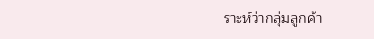ราะห์ว่ากลุ่มลูกค้า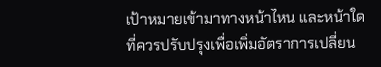เป้าหมายเข้ามาทางหน้าไหน และหน้าใดที่ควรปรับปรุงเพื่อเพิ่มอัตราการเปลี่ยน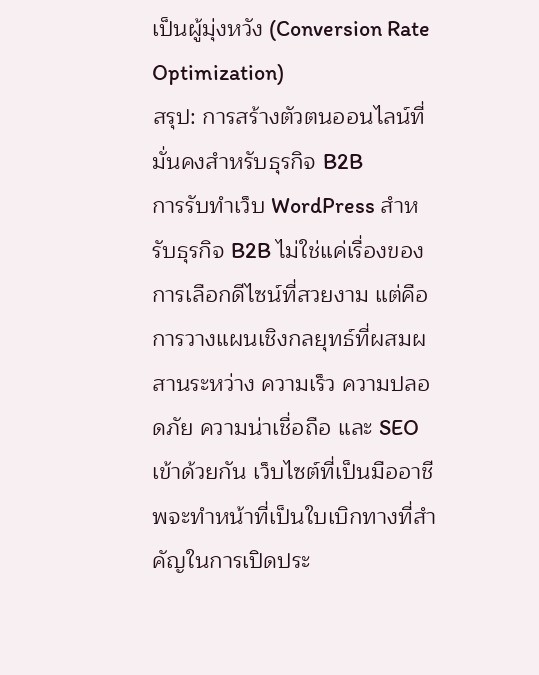เป็นผู้มุ่งหวัง (Conversion Rate Optimization)
สรุป: การสร้างตัวตนออนไลน์ที่มั่นคงสำหรับธุรกิจ B2B
การรับทำเว็บ WordPress สำหรับธุรกิจ B2B ไม่ใช่แค่เรื่องของการเลือกดีไซน์ที่สวยงาม แต่คือการวางแผนเชิงกลยุทธ์ที่ผสมผสานระหว่าง ความเร็ว ความปลอดภัย ความน่าเชื่อถือ และ SEO เข้าด้วยกัน เว็บไซต์ที่เป็นมืออาชีพจะทำหน้าที่เป็นใบเบิกทางที่สำคัญในการเปิดประ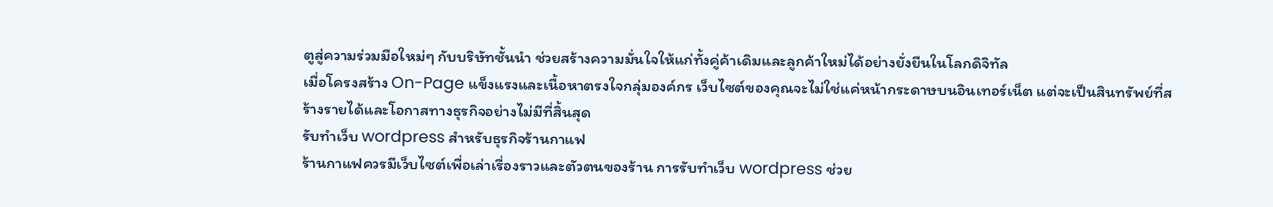ตูสู่ความร่วมมือใหม่ๆ กับบริษัทชั้นนำ ช่วยสร้างความมั่นใจให้แก่ทั้งคู่ค้าเดิมและลูกค้าใหม่ได้อย่างยั่งยืนในโลกดิจิทัล
เมื่อโครงสร้าง On-Page แข็งแรงและเนื้อหาตรงใจกลุ่มองค์กร เว็บไซต์ของคุณจะไม่ใช่แค่หน้ากระดาษบนอินเทอร์เน็ต แต่จะเป็นสินทรัพย์ที่สร้างรายได้และโอกาสทางธุรกิจอย่างไม่มีที่สิ้นสุด
รับทำเว็บ wordpress สำหรับธุรกิจร้านกาแฟ
ร้านกาแฟควรมีเว็บไซต์เพื่อเล่าเรื่องราวและตัวตนของร้าน การรับทำเว็บ wordpress ช่วย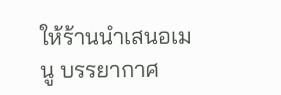ให้ร้านนำเสนอเมนู บรรยากาศ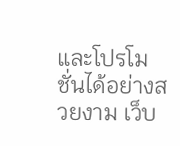และโปรโมชั่นได้อย่างสวยงาม เว็บ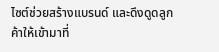ไซต์ช่วยสร้างแบรนด์ และดึงดูดลูกค้าให้เข้ามาที่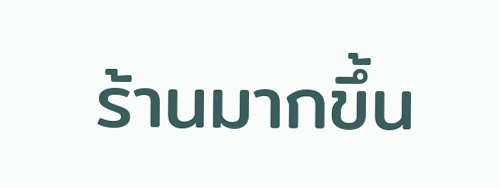ร้านมากขึ้น